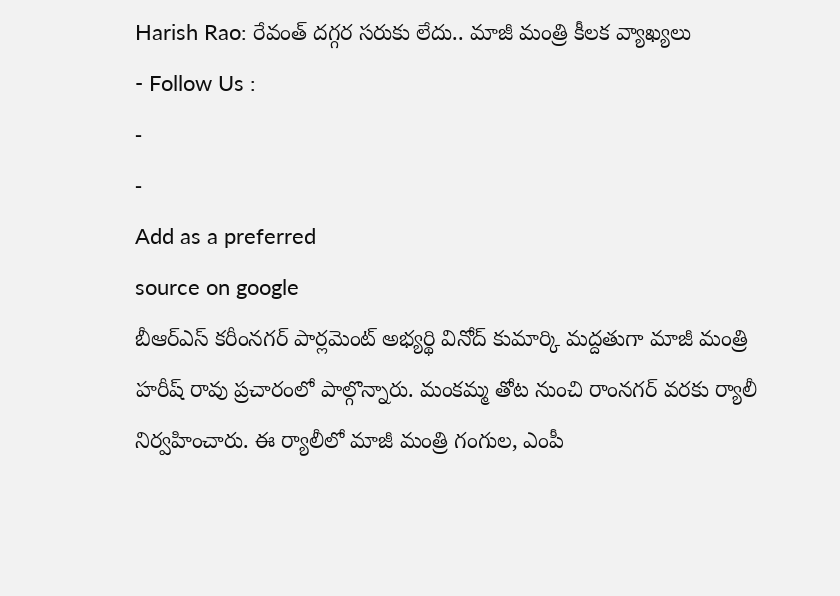Harish Rao: రేవంత్ దగ్గర సరుకు లేదు.. మాజీ మంత్రి కీలక వ్యాఖ్యలు
- Follow Us :
-
-
Add as a preferred
source on google
బీఆర్ఎస్ కరీంనగర్ పార్లమెంట్ అభ్యర్థి వినోద్ కుమార్కి మద్దతుగా మాజీ మంత్రి హరీష్ రావు ప్రచారంలో పాల్గొన్నారు. మంకమ్మ తోట నుంచి రాంనగర్ వరకు ర్యాలీ నిర్వహించారు. ఈ ర్యాలీలో మాజీ మంత్రి గంగుల, ఎంపీ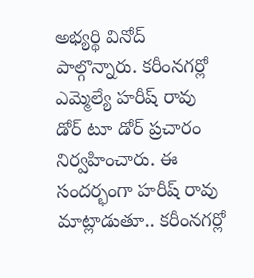అభ్యర్థి వినోద్ పాల్గొన్నారు. కరీంనగర్లో ఎమ్మెల్యే హరీష్ రావు డోర్ టూ డోర్ ప్రచారం నిర్వహించారు. ఈ సందర్భంగా హరీష్ రావు మాట్లాడుతూ.. కరీంనగర్లో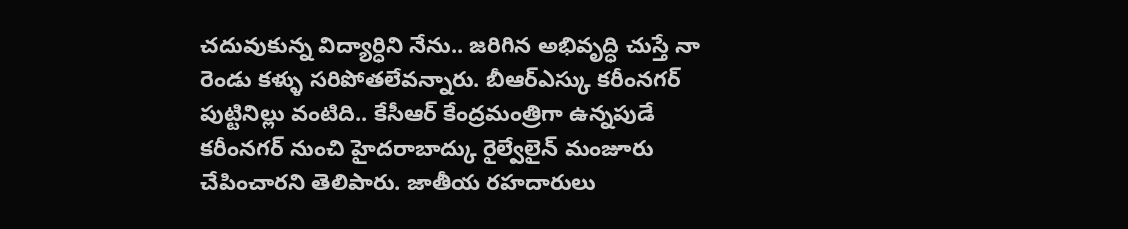చదువుకున్న విద్యార్ధిని నేను.. జరిగిన అభివృద్ధి చుస్తే నా రెండు కళ్ళు సరిపోతలేవన్నారు. బీఆర్ఎస్కు కరీంనగర్ పుట్టినిల్లు వంటిది.. కేసీఆర్ కేంద్రమంత్రిగా ఉన్నపుడే కరీంనగర్ నుంచి హైదరాబాద్కు రైల్వేలైన్ మంజూరు చేపించారని తెలిపారు. జాతీయ రహదారులు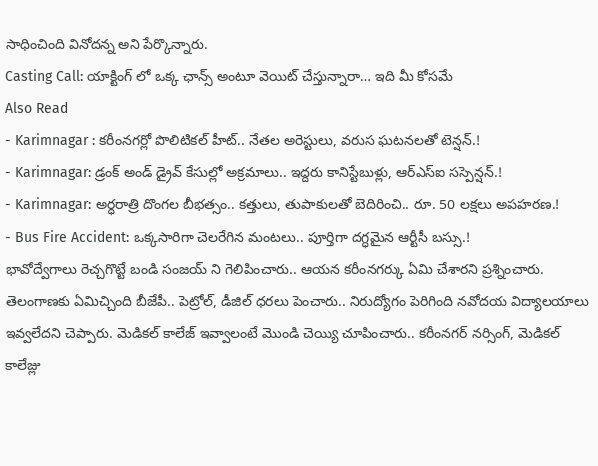సాధించింది వినోదన్న అని పేర్కొన్నారు.
Casting Call: యాక్టింగ్ లో ఒక్క ఛాన్స్ అంటూ వెయిట్ చేస్తున్నారా… ఇది మీ కోసమే
Also Read
- Karimnagar : కరీంనగర్లో పొలిటికల్ హీట్.. నేతల అరెస్టులు, వరుస ఘటనలతో టెన్షన్.!
- Karimnagar: డ్రంక్ అండ్ డ్రైవ్ కేసుల్లో అక్రమాలు.. ఇద్దరు కానిస్టేబుళ్లు, ఆర్ఎస్ఐ సస్పెన్షన్.!
- Karimnagar: అర్ధరాత్రి దొంగల బీభత్సం.. కత్తులు, తుపాకులతో బెదిరించి.. రూ. 50 లక్షలు అపహరణ.!
- Bus Fire Accident: ఒక్కసారిగా చెలరేగిన మంటలు.. పూర్తిగా దగ్ధమైన ఆర్టీసీ బస్సు.!
భావోద్వేగాలు రెచ్చగొట్టే బండి సంజయ్ ని గెలిపించారు.. ఆయన కరీంనగర్కు ఏమి చేశారని ప్రశ్నించారు. తెలంగాణకు ఏమిచ్చింది బీజేపీ.. పెట్రోల్, డీజిల్ ధరలు పెంచారు.. నిరుద్యోగం పెరిగింది నవోదయ విద్యాలయాలు ఇవ్వలేదని చెప్పారు. మెడికల్ కాలేజ్ ఇవ్వాలంటే మొండి చెయ్యి చూపించారు.. కరీంనగర్ నర్సింగ్, మెడికల్ కాలేజ్లు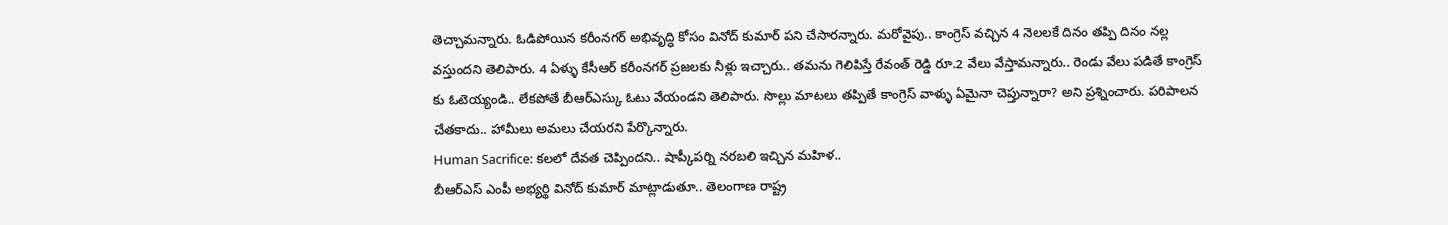తెచ్చామన్నారు. ఓడిపోయిన కరీంనగర్ అభివృద్ధి కోసం వినోద్ కుమార్ పని చేసారన్నారు. మరోవైపు.. కాంగ్రెస్ వచ్చిన 4 నెలలకే దినం తప్పి దినం నల్ల వస్తుందని తెలిపారు. 4 ఏళ్ళు కేసీఆర్ కరీంనగర్ ప్రజలకు నీళ్లు ఇచ్చారు.. తమను గెలిపిస్తే రేవంత్ రెడ్డి రూ.2 వేలు వేస్తామన్నారు.. రెండు వేలు పడితే కాంగ్రెస్ కు ఓటెయ్యండి.. లేకపోతే బీఆర్ఎస్కు ఓటు వేయండని తెలిపారు. సొల్లు మాటలు తప్పితే కాంగ్రెస్ వాళ్ళు ఏమైనా చెప్తున్నారా? అని ప్రశ్నించారు. పరిపాలన చేతకాదు.. హామీలు అమలు చేయరని పేర్కొన్నారు.
Human Sacrifice: కలలో దేవత చెప్పిందని.. షాప్కీపర్ని నరబలి ఇచ్చిన మహిళ..
బీఆర్ఎస్ ఎంపీ అభ్యర్థి వినోద్ కుమార్ మాట్లాడుతూ.. తెలంగాణ రాష్ట్ర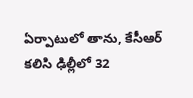ఏర్పాటులో తాను, కేసీఆర్ కలిసి ఢిల్లీలో 32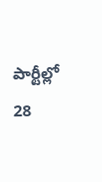పార్టీల్లో 28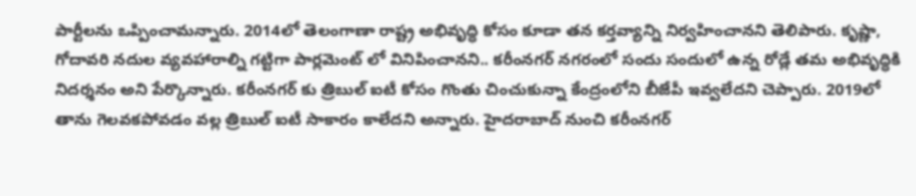పార్టీలను ఒప్పించామన్నారు. 2014లో తెలంగాణా రాష్ట్ర అభివృద్ధి కోసం కూడా తన కర్తవ్యాన్ని నిర్వహించానని తెలిపారు. కృష్ణా, గోదావరి నదుల వ్యవహారాల్ని గట్టిగా పార్లమెంట్ లో వినిపించానని.. కరీంనగర్ నగరంలో సందు సందులో ఉన్న రోడ్లే తమ అభివృద్ధికి నిదర్శనం అని పేర్కొన్నారు. కరీంనగర్ కు త్రిబుల్ ఐటీ కోసం గొంతు చించుకున్నా కేంద్రంలోని బీజేపీ ఇవ్వలేదని చెప్పారు. 2019లో తాను గెలవకపోవడం వల్ల త్రిబుల్ ఐటీ సాకారం కాలేదని అన్నారు. హైదరాబాద్ నుంచి కరీంనగర్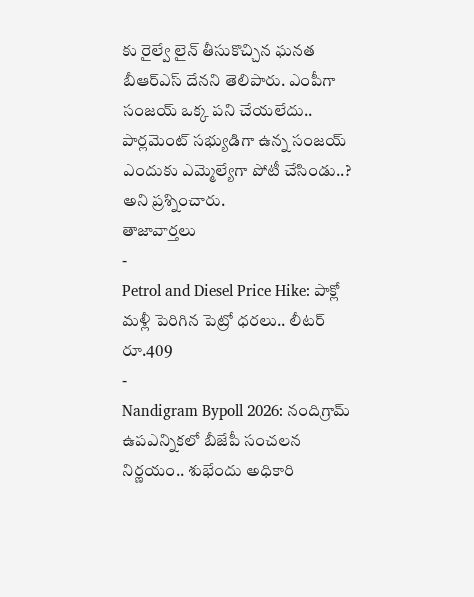కు రైల్వే లైన్ తీసుకొచ్చిన ఘనత బీఆర్ఎస్ దేనని తెలిపారు. ఎంపీగా సంజయ్ ఒక్క పని చేయలేదు.. పార్లమెంట్ సభ్యుడిగా ఉన్న సంజయ్ ఎందుకు ఎమ్మెల్యేగా పోటీ చేసిండు..? అని ప్రశ్నించారు.
తాజావార్తలు
-
Petrol and Diesel Price Hike: పాక్లో మళ్లీ పెరిగిన పెట్రో ధరలు.. లీటర్ రూ.409
-
Nandigram Bypoll 2026: నందిగ్రామ్ ఉపఎన్నికలో బీజేపీ సంచలన నిర్ణయం.. శుభేందు అధికారి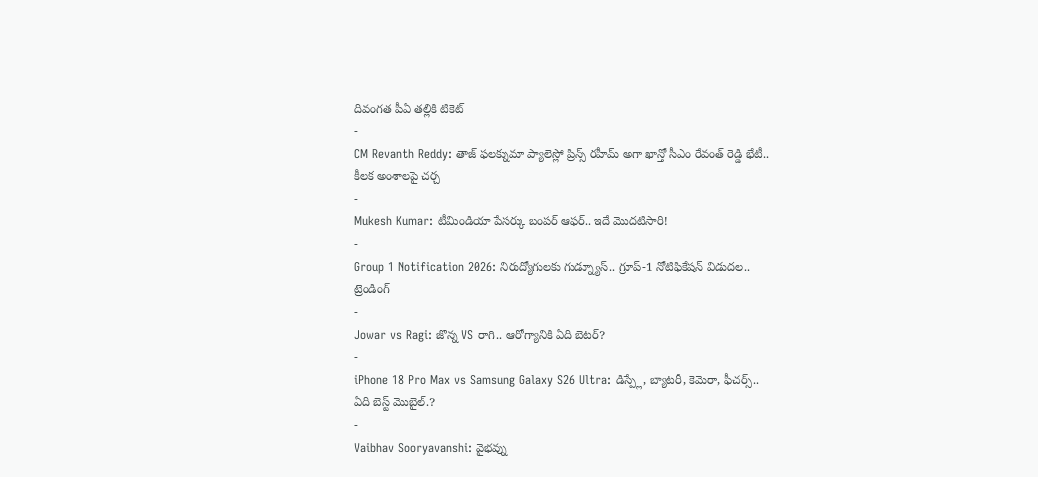దివంగత పీఏ తల్లికి టికెట్
-
CM Revanth Reddy: తాజ్ ఫలక్నుమా ప్యాలెస్లో ప్రిన్స్ రహీమ్ అగా ఖాన్తో సీఎం రేవంత్ రెడ్డి భేటీ.. కీలక అంశాలపై చర్చ
-
Mukesh Kumar: టీమిండియా పేసర్కు బంపర్ ఆఫర్.. ఇదే మొదటిసారి!
-
Group 1 Notification 2026: నిరుద్యోగులకు గుడ్న్యూస్.. గ్రూప్-1 నోటిఫికేషన్ విడుదల..
ట్రెండింగ్
-
Jowar vs Ragi: జొన్న VS రాగి.. ఆరోగ్యానికి ఏది బెటర్?
-
iPhone 18 Pro Max vs Samsung Galaxy S26 Ultra: డిస్ప్లే, బ్యాటరీ, కెమెరా, ఫీచర్స్.. ఏది బెస్ట్ మొబైల్.?
-
Vaibhav Sooryavanshi: వైభవ్ను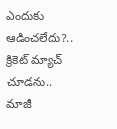ఎందుకు ఆడించలేదు?.. క్రికెట్ మ్యాచ్ చూడను.. మాజీ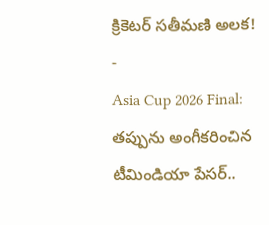క్రికెటర్ సతీమణి అలక!
-
Asia Cup 2026 Final: తప్పును అంగీకరించిన టీమిండియా పేసర్..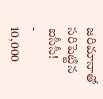జరిమానాతో సరిపెట్టిన ఐసీసీ!
-
10,000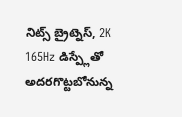నిట్స్ బ్రైట్నెస్, 2K 165Hz డిస్ప్లేతో అదరగొట్టబోనున్న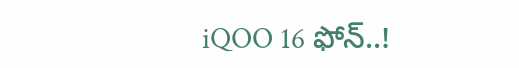iQOO 16 ఫోన్..!